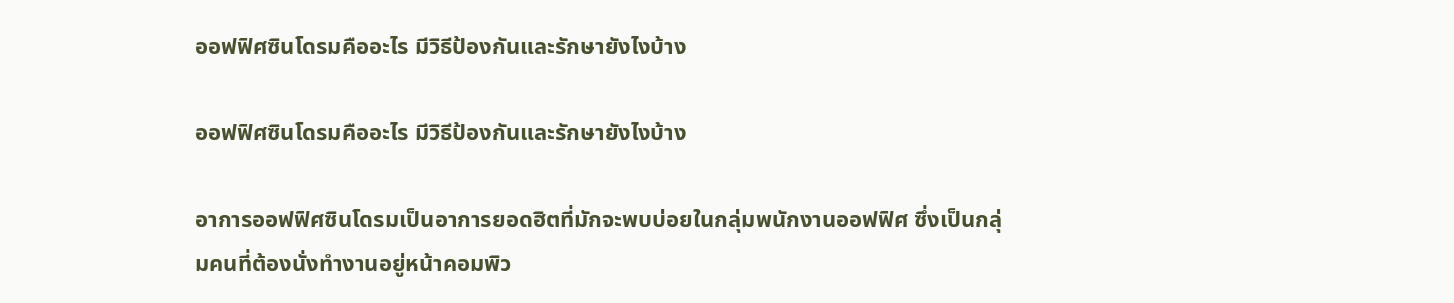ออฟฟิศซินโดรมคืออะไร มีวิธีป้องกันและรักษายังไงบ้าง

ออฟฟิศซินโดรมคืออะไร มีวิธีป้องกันและรักษายังไงบ้าง

อาการออฟฟิศซินโดรมเป็นอาการยอดฮิตที่มักจะพบบ่อยในกลุ่มพนักงานออฟฟิศ ซึ่งเป็นกลุ่มคนที่ต้องนั่งทำงานอยู่หน้าคอมพิว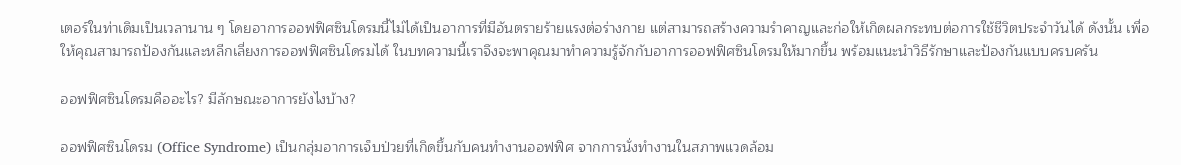เตอร์ในท่าเดิมเป็นเวลานาน ๆ โดยอาการออฟฟิศซินโดรมนี้ไม่ได้เป็นอาการที่มีอันตรายร้ายแรงต่อร่างกาย แต่สามารถสร้างความรำคาญและก่อให้เกิดผลกระทบต่อการใช้ชีวิตประจำวันได้ ดังนั้น เพื่อให้คุณสามารถป้องกันและหลีกเลี่ยงการออฟฟิศซินโดรมได้ ในบทความนี้เราจึงจะพาคุณมาทำความรู้จักกับอาการออฟฟิศซินโดรมให้มากขึ้น พร้อมแนะนำวิธีรักษาและป้องกันแบบครบครัน

ออฟฟิศซินโดรมคืออะไร? มีลักษณะอาการยังไงบ้าง?

ออฟฟิศซินโดรม (Office Syndrome) เป็นกลุ่มอาการเจ็บป่วยที่เกิดขึ้นกับคนทำงานออฟฟิศ จากการนั่งทำงานในสภาพแวดล้อม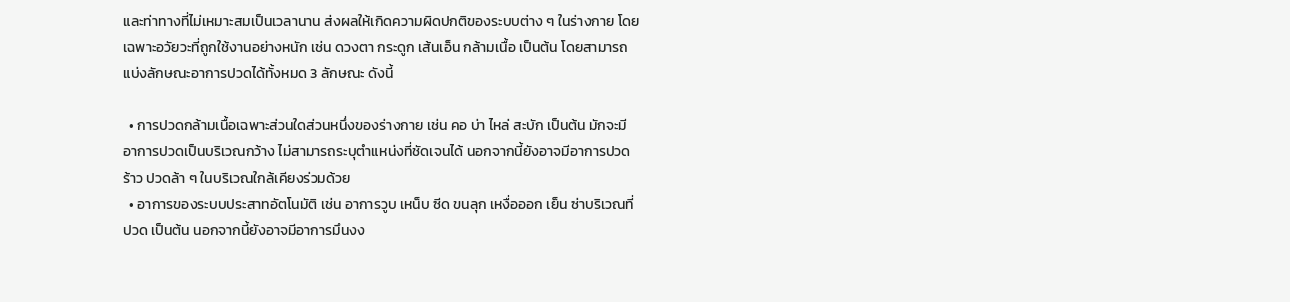และท่าทางที่ไม่เหมาะสมเป็นเวลานาน ส่งผลให้เกิดความผิดปกติของระบบต่าง ๆ ในร่างกาย โดยเฉพาะอวัยวะที่ถูกใช้งานอย่างหนัก เช่น ดวงตา กระดูก เส้นเอ็น กล้ามเนื้อ เป็นต้น โดยสามารถแบ่งลักษณะอาการปวดได้ทั้งหมด 3 ลักษณะ ดังนี้

  • การปวดกล้ามเนื้อเฉพาะส่วนใดส่วนหนึ่งของร่างกาย เช่น คอ บ่า ไหล่ สะบัก เป็นต้น มักจะมีอาการปวดเป็นบริเวณกว้าง ไม่สามารถระบุตำแหน่งที่ชัดเจนได้ นอกจากนี้ยังอาจมีอาการปวดร้าว ปวดล้า ๆ ในบริเวณใกล้เคียงร่วมด้วย
  • อาการของระบบประสาทอัตโนมัติ เช่น อาการวูบ เหน็บ ซีด ขนลุก เหงื่อออก เย็น ซ่าบริเวณที่ปวด เป็นต้น นอกจากนี้ยังอาจมีอาการมึนงง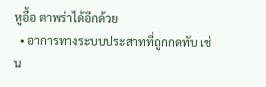หูอื้อ ตาพร่าได้อีกด้วย
  • อาการทางระบบประสาทที่ถูกกดทับ เช่น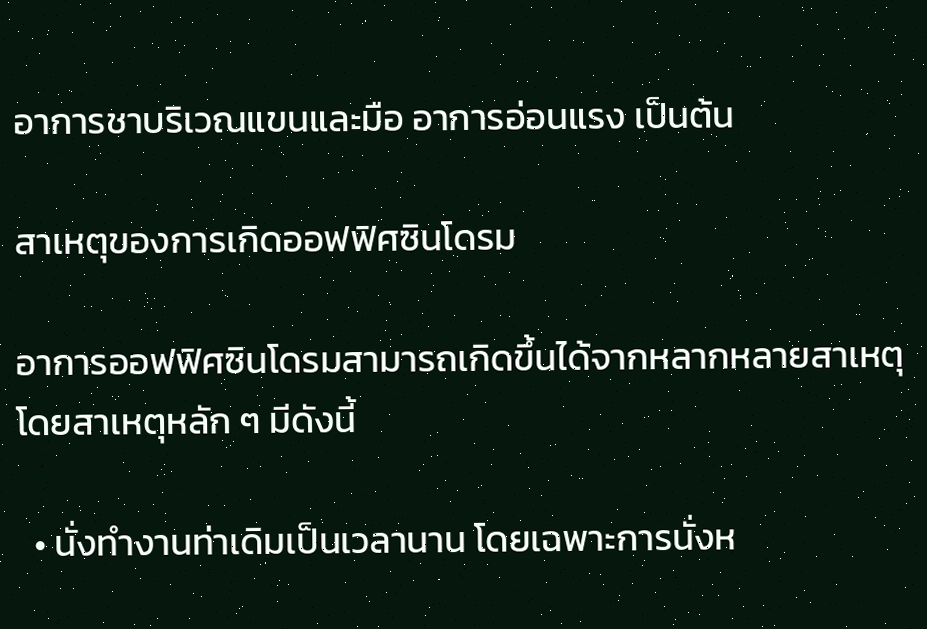อาการชาบริเวณแขนและมือ อาการอ่อนแรง เป็นต้น

สาเหตุของการเกิดออฟฟิศซินโดรม

อาการออฟฟิศซินโดรมสามารถเกิดขึ้นได้จากหลากหลายสาเหตุ โดยสาเหตุหลัก ๆ มีดังนี้

  • นั่งทำงานท่าเดิมเป็นเวลานาน โดยเฉพาะการนั่งห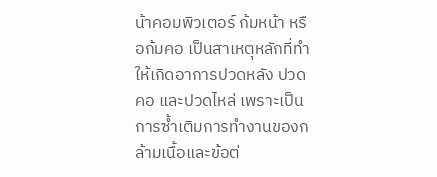น้าคอมพิวเตอร์ ก้มหน้า หรือก้มคอ เป็นสาเหตุหลักที่ทำให้เกิดอาการปวดหลัง ปวดคอ และปวดไหล่ เพราะเป็นการซ้ำเติมการทำงานของกล้ามเนื้อและข้อต่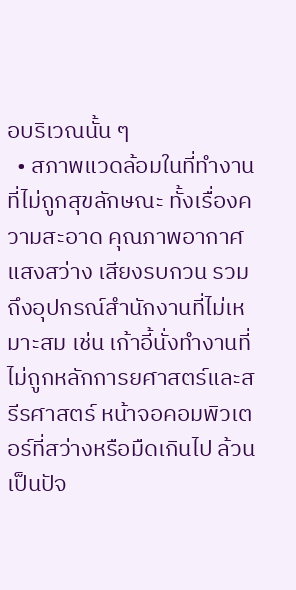อบริเวณนั้น ๆ
  • สภาพแวดล้อมในที่ทำงานที่ไม่ถูกสุขลักษณะ ทั้งเรื่องความสะอาด คุณภาพอากาศ แสงสว่าง เสียงรบกวน รวมถึงอุปกรณ์สำนักงานที่ไม่เหมาะสม เช่น เก้าอี้นั่งทำงานที่ไม่ถูกหลักการยศาสตร์และสรีรศาสตร์ หน้าจอคอมพิวเตอร์ที่สว่างหรือมืดเกินไป ล้วนเป็นปัจ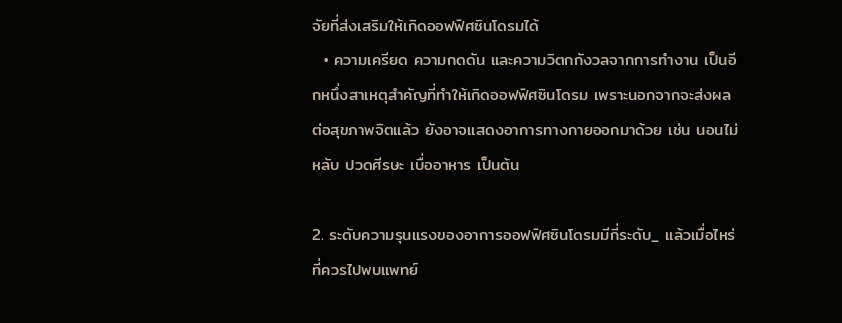จัยที่ส่งเสริมให้เกิดออฟฟิศซินโดรมได้
  • ความเครียด ความกดดัน และความวิตกกังวลจากการทำงาน เป็นอีกหนึ่งสาเหตุสำคัญที่ทำให้เกิดออฟฟิศซินโดรม เพราะนอกจากจะส่งผลต่อสุขภาพจิตแล้ว ยังอาจแสดงอาการทางกายออกมาด้วย เช่น นอนไม่หลับ ปวดศีรษะ เบื่ออาหาร เป็นต้น

2. ระดับความรุนแรงของอาการออฟฟิศซินโดรมมีกี่ระดับ_ แล้วเมื่อไหร่ที่ควรไปพบแพทย์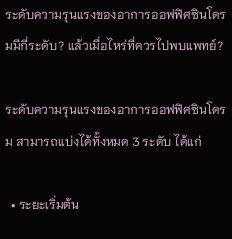ระดับความรุนแรงของอาการออฟฟิศซินโดรมมีกี่ระดับ? แล้วเมื่อไหร่ที่ควรไปพบแพทย์?

ระดับความรุนแรงของอาการออฟฟิศซินโดรม สามารถแบ่งได้ทั้งหมด 3 ระดับ ได้แก่

  • ระยะเริ่มต้น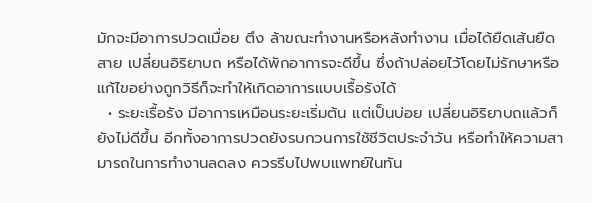มักจะมีอาการปวดเมื่อย ตึง ล้าขณะทำงานหรือหลังทำงาน เมื่อได้ยืดเส้นยืดสาย เปลี่ยนอิริยาบถ หรือได้พักอาการจะดีขึ้น ซึ่งถ้าปล่อยไว้โดยไม่รักษาหรือแก้ไขอย่างถูกวิธีก็จะทำให้เกิดอาการแบบเรื้อรังได้
  • ระยะเรื้อรัง มีอาการเหมือนระยะเริ่มต้น แต่เป็นบ่อย เปลี่ยนอิริยาบถแล้วก็ยังไม่ดีขึ้น อีกทั้งอาการปวดยังรบกวนการใช้ชีวิตประจำวัน หรือทำให้ความสามารถในการทำงานลดลง ควรรีบไปพบแพทย์ในทัน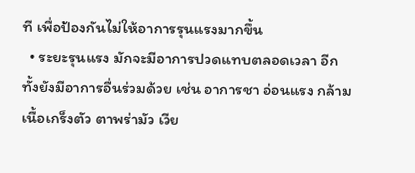ที เพื่อป้องกันไม่ให้อาการรุนแรงมากขึ้น
  • ระยะรุนแรง มักจะมีอาการปวดแทบตลอดเวลา อีกทั้งยังมีอาการอื่นร่วมด้วย เช่น อาการชา อ่อนแรง กล้ามเนื้อเกร็งตัว ตาพร่ามัว เวีย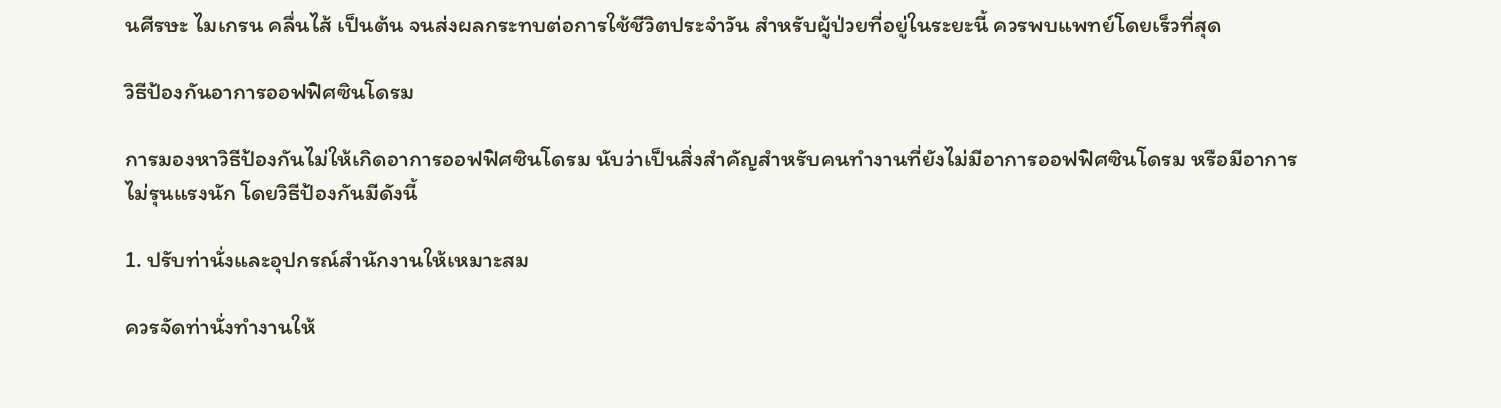นศีรษะ ไมเกรน คลื่นไส้ เป็นต้น จนส่งผลกระทบต่อการใช้ชีวิตประจำวัน สำหรับผู้ป่วยที่อยู่ในระยะนี้ ควรพบแพทย์โดยเร็วที่สุด

วิธีป้องกันอาการออฟฟิศซินโดรม

การมองหาวิธีป้องกันไม่ให้เกิดอาการออฟฟิศซินโดรม นับว่าเป็นสิ่งสำคัญสำหรับคนทำงานที่ยังไม่มีอาการออฟฟิศซินโดรม หรือมีอาการไม่รุนแรงนัก โดยวิธีป้องกันมีดังนี้

1. ปรับท่านั่งและอุปกรณ์สำนักงานให้เหมาะสม

ควรจัดท่านั่งทำงานให้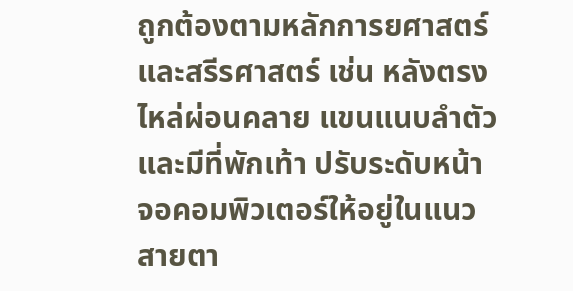ถูกต้องตามหลักการยศาสตร์และสรีรศาสตร์ เช่น หลังตรง ไหล่ผ่อนคลาย แขนแนบลำตัว และมีที่พักเท้า ปรับระดับหน้าจอคอมพิวเตอร์ให้อยู่ในแนวสายตา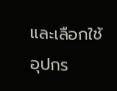และเลือกใช้อุปกร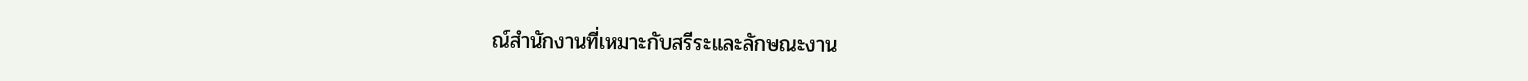ณ์สำนักงานที่เหมาะกับสรีระและลักษณะงาน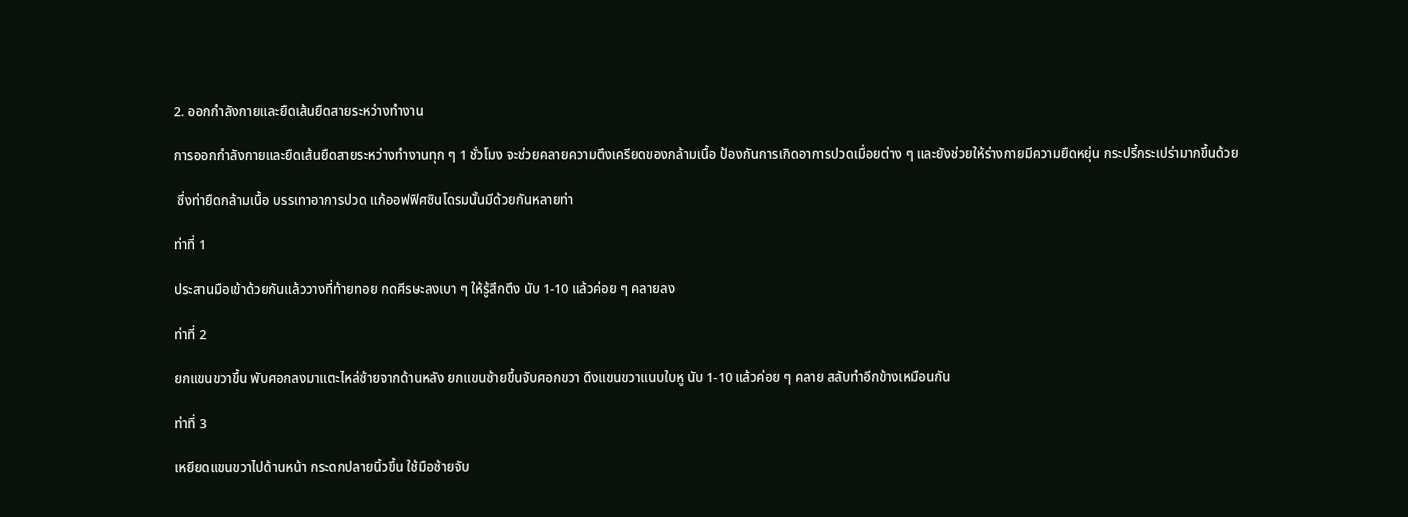2. ออกกำลังกายและยืดเส้นยืดสายระหว่างทำงาน

การออกกำลังกายและยืดเส้นยืดสายระหว่างทำงานทุก ๆ 1 ชั่วโมง จะช่วยคลายความตึงเครียดของกล้ามเนื้อ ป้องกันการเกิดอาการปวดเมื่อยต่าง ๆ และยังช่วยให้ร่างกายมีความยืดหยุ่น กระปรี้กระเปร่ามากขึ้นด้วย

 ซึ่งท่ายืดกล้ามเนื้อ บรรเทาอาการปวด แก้ออฟฟิศซินโดรมนั้นมีด้วยกันหลายท่า

ท่าที่ 1

ประสานมือเข้าด้วยกันแล้ววางที่ท้ายทอย กดศีรษะลงเบา ๆ ให้รู้สึกตึง นับ 1-10 แล้วค่อย ๆ คลายลง

ท่าที่ 2

ยกแขนขวาขึ้น พับศอกลงมาแตะไหล่ซ้ายจากด้านหลัง ยกแขนซ้ายขึ้นจับศอกขวา ดึงแขนขวาแนบใบหู นับ 1-10 แล้วค่อย ๆ คลาย สลับทำอีกข้างเหมือนกัน

ท่าที่ 3

เหยียดแขนขวาไปด้านหน้า กระดกปลายนิ้วขึ้น ใช้มือซ้ายจับ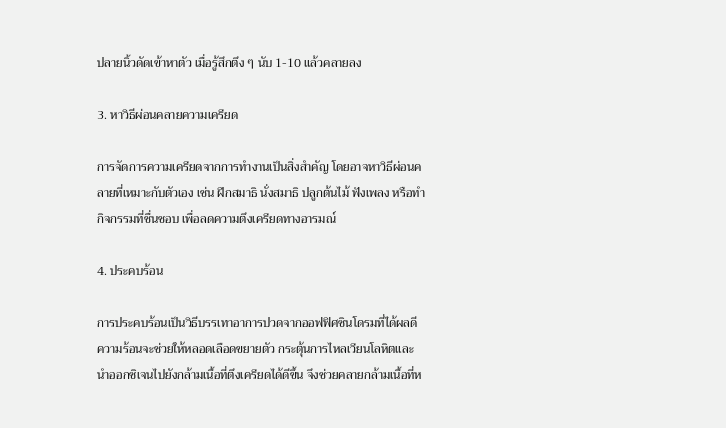ปลายนิ้วดัดเข้าหาตัว เมื่อรู้สึกตึง ๆ นับ 1-10 แล้วคลายลง

3. หาวิธีผ่อนคลายความเครียด

การจัดการความเครียดจากการทำงานเป็นสิ่งสำคัญ โดยอาจหาวิธีผ่อนคลายที่เหมาะกับตัวเอง เช่น ฝึกสมาธิ นั่งสมาธิ ปลูกต้นไม้ ฟังเพลง หรือทำกิจกรรมที่ชื่นชอบ เพื่อลดความตึงเครียดทางอารมณ์

4. ประคบร้อน

การประคบร้อนเป็นวิธีบรรเทาอาการปวดจากออฟฟิศซินโดรมที่ได้ผลดี ความร้อนจะช่วยให้หลอดเลือดขยายตัว กระตุ้นการไหลเวียนโลหิตและนำออกซิเจนไปยังกล้ามเนื้อที่ตึงเครียดได้ดีขึ้น จึงช่วยคลายกล้ามเนื้อที่ห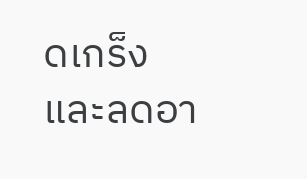ดเกร็งและลดอา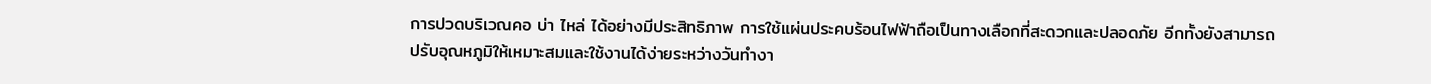การปวดบริเวณคอ บ่า ไหล่ ได้อย่างมีประสิทธิภาพ การใช้แผ่นประคบร้อนไฟฟ้าถือเป็นทางเลือกที่สะดวกและปลอดภัย อีกทั้งยังสามารถปรับอุณหภูมิให้เหมาะสมและใช้งานได้ง่ายระหว่างวันทำงา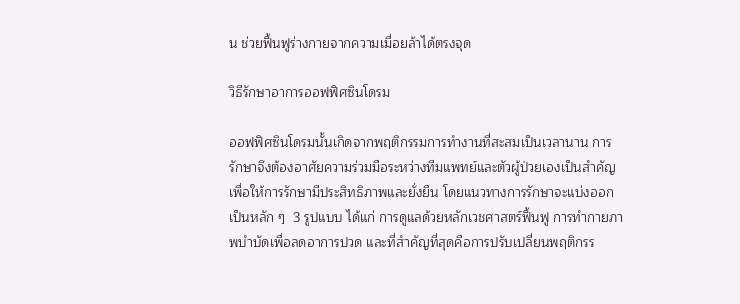น ช่วยฟื้นฟูร่างกายจากความเมื่อยล้าได้ตรงจุด

วิธีรักษาอาการออฟฟิศซินโดรม

ออฟฟิศซินโดรมนั้นเกิดจากพฤติกรรมการทำงานที่สะสมเป็นเวลานาน การรักษาจึงต้องอาศัยความร่วมมือระหว่างทีมแพทย์และตัวผู้ป่วยเองเป็นสำคัญ เพื่อให้การรักษามีประสิทธิภาพและยั่งยืน โดยแนวทางการรักษาจะแบ่งออกเป็นหลัก ๆ  3 รูปแบบ ได้แก่ การดูแลด้วยหลักเวชศาสตร์ฟื้นฟู การทำกายภาพบำบัดเพื่อลดอาการปวด และที่สำคัญที่สุดคือการปรับเปลี่ยนพฤติกรร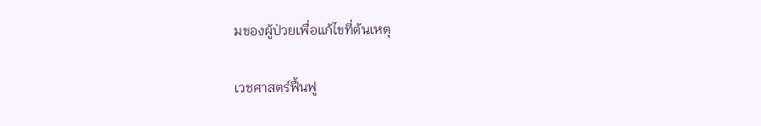มของผู้ป่วยเพื่อแก้ไขที่ต้นเหตุ

เวชศาสตร์ฟื้นฟู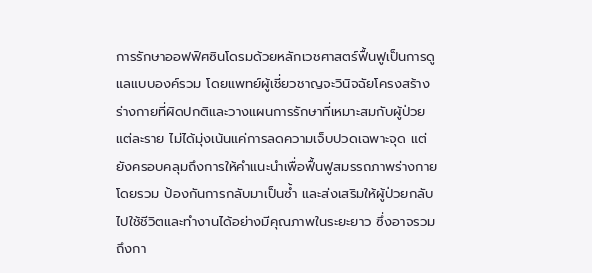การรักษาออฟฟิศซินโดรมด้วยหลักเวชศาสตร์ฟื้นฟูเป็นการดูแลแบบองค์รวม โดยแพทย์ผู้เชี่ยวชาญจะวินิจฉัยโครงสร้างร่างกายที่ผิดปกติและวางแผนการรักษาที่เหมาะสมกับผู้ป่วยแต่ละราย ไม่ได้มุ่งเน้นแค่การลดความเจ็บปวดเฉพาะจุด แต่ยังครอบคลุมถึงการให้คำแนะนำเพื่อฟื้นฟูสมรรถภาพร่างกายโดยรวม ป้องกันการกลับมาเป็นซ้ำ และส่งเสริมให้ผู้ป่วยกลับไปใช้ชีวิตและทำงานได้อย่างมีคุณภาพในระยะยาว ซึ่งอาจรวมถึงกา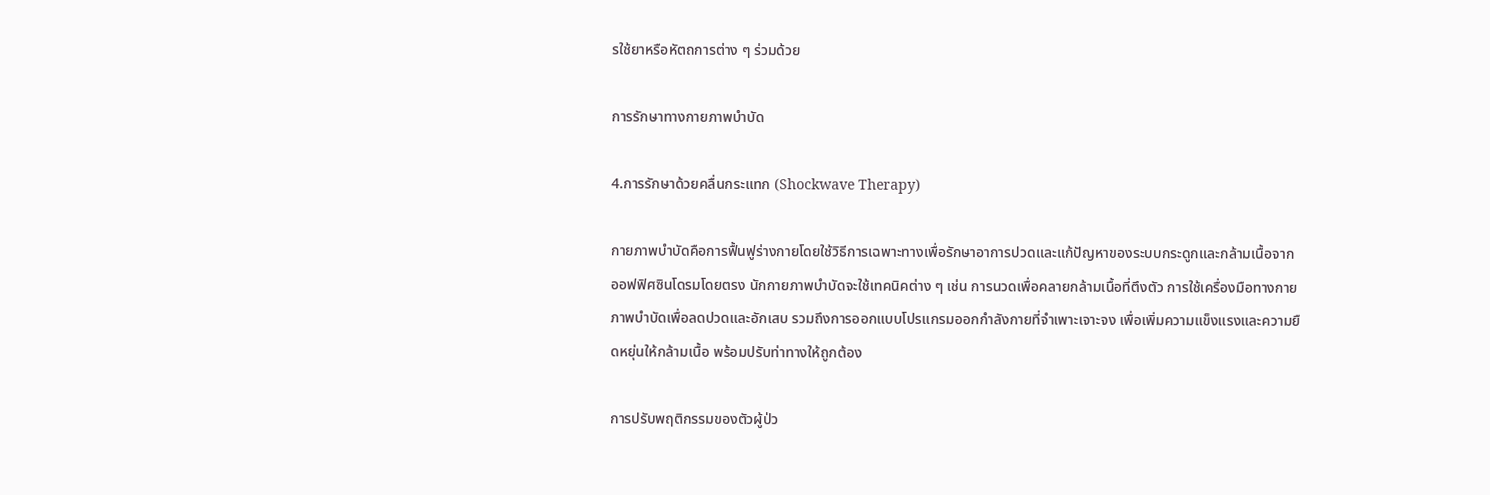รใช้ยาหรือหัตถการต่าง ๆ ร่วมด้วย

การรักษาทางกายภาพบำบัด

4.การรักษาด้วยคลื่นกระแทก (Shockwave Therapy)

กายภาพบำบัดคือการฟื้นฟูร่างกายโดยใช้วิธีการเฉพาะทางเพื่อรักษาอาการปวดและแก้ปัญหาของระบบกระดูกและกล้ามเนื้อจากออฟฟิศซินโดรมโดยตรง นักกายภาพบำบัดจะใช้เทคนิคต่าง ๆ เช่น การนวดเพื่อคลายกล้ามเนื้อที่ตึงตัว การใช้เครื่องมือทางกายภาพบำบัดเพื่อลดปวดและอักเสบ รวมถึงการออกแบบโปรแกรมออกกำลังกายที่จำเพาะเจาะจง เพื่อเพิ่มความแข็งแรงและความยืดหยุ่นให้กล้ามเนื้อ พร้อมปรับท่าทางให้ถูกต้อง

การปรับพฤติกรรมของตัวผู้ป่ว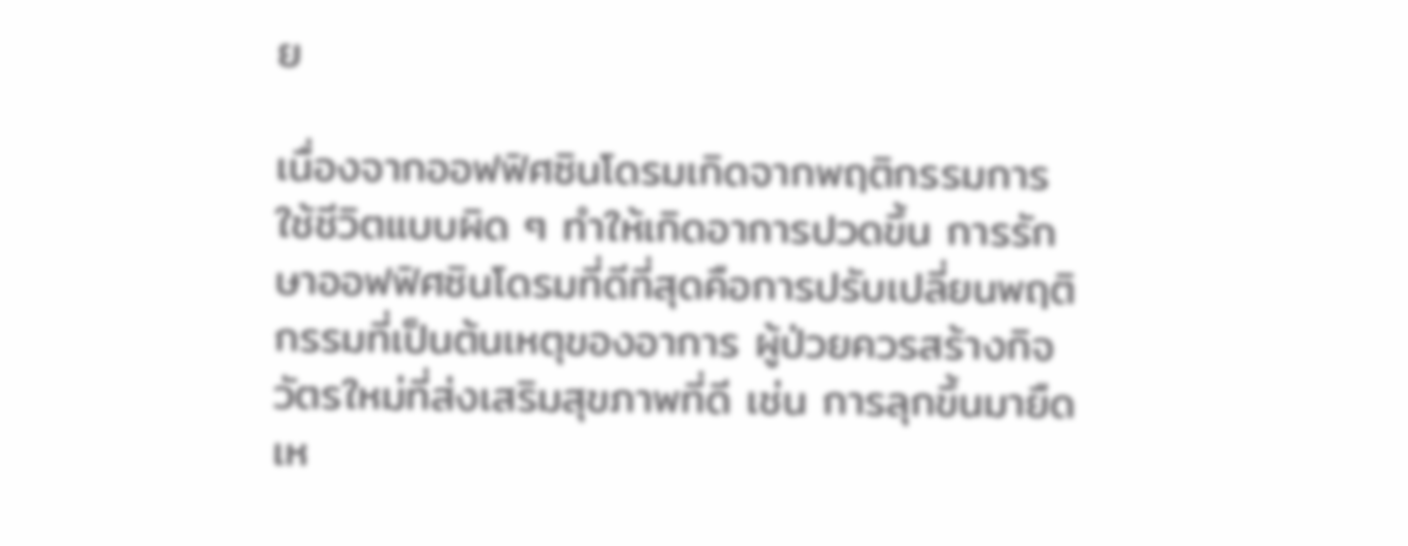ย

เนื่องจากออฟฟิศซินโดรมเกิดจากพฤติกรรมการใช้ชีวิตแบบผิด ๆ ทำให้เกิดอาการปวดขึ้น การรักษาออฟฟิศซินโดรมที่ดีที่สุดคือการปรับเปลี่ยนพฤติกรรมที่เป็นต้นเหตุของอาการ ผู้ป่วยควรสร้างกิจวัตรใหม่ที่ส่งเสริมสุขภาพที่ดี เช่น การลุกขึ้นมายืดเห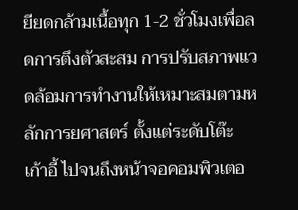ยียดกล้ามเนื้อทุก 1-2 ชั่วโมงเพื่อลดการตึงตัวสะสม การปรับสภาพแวดล้อมการทำงานให้เหมาะสมตามหลักการยศาสตร์ ตั้งแต่ระดับโต๊ะ เก้าอี้ ไปจนถึงหน้าจอคอมพิวเตอ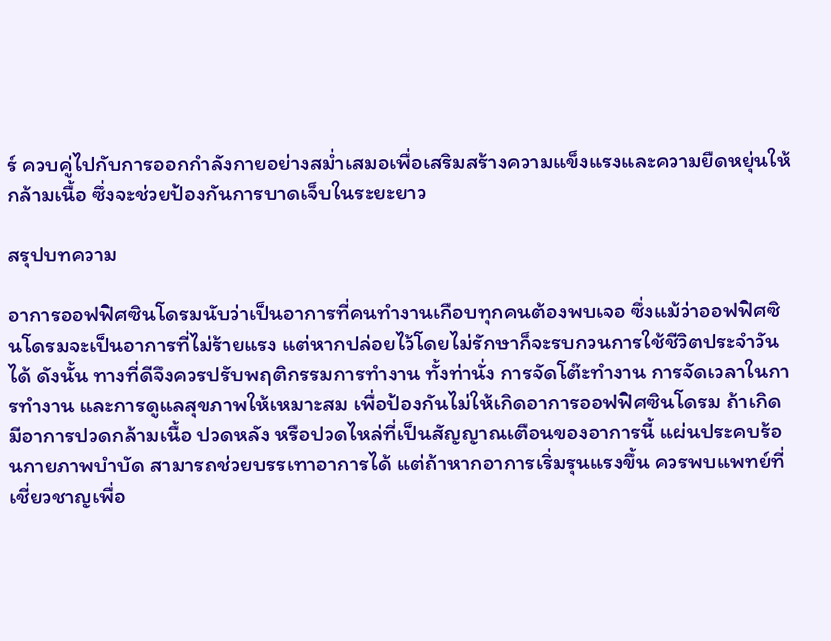ร์ ควบคู่ไปกับการออกกำลังกายอย่างสม่ำเสมอเพื่อเสริมสร้างความแข็งแรงและความยืดหยุ่นให้กล้ามเนื้อ ซึ่งจะช่วยป้องกันการบาดเจ็บในระยะยาว

สรุปบทความ

อาการออฟฟิศซินโดรมนับว่าเป็นอาการที่คนทำงานเกือบทุกคนต้องพบเจอ ซึ่งแม้ว่าออฟฟิศซินโดรมจะเป็นอาการที่ไม่ร้ายแรง แต่หากปล่อยไว้โดยไม่รักษาก็จะรบกวนการใช้ชีวิตประจำวันได้ ดังนั้น ทางที่ดีจึงควรปรับพฤติกรรมการทำงาน ทั้งท่านั่ง การจัดโต๊ะทำงาน การจัดเวลาในการทำงาน และการดูแลสุขภาพให้เหมาะสม เพื่อป้องกันไม่ให้เกิดอาการออฟฟิศซินโดรม ถ้าเกิดมีอาการปวดกล้ามเนื้อ ปวดหลัง หรือปวดไหล่ที่เป็นสัญญาณเตือนของอาการนี้ แผ่นประคบร้อนกายภาพบำบัด สามารถช่วยบรรเทาอาการได้ แต่ถ้าหากอาการเริ่มรุนแรงขึ้น ควรพบแพทย์ที่เชี่ยวชาญเพื่อ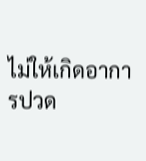ไม่ให้เกิดอาการปวด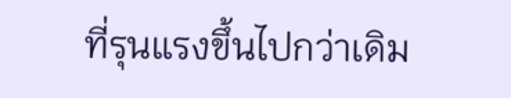ที่รุนแรงขึ้นไปกว่าเดิม